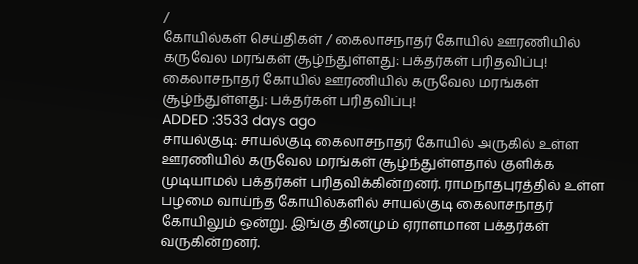/
கோயில்கள் செய்திகள் / கைலாசநாதர் கோயில் ஊரணியில் கருவேல மரங்கள் சூழ்ந்துள்ளது: பக்தர்கள் பரிதவிப்பு!
கைலாசநாதர் கோயில் ஊரணியில் கருவேல மரங்கள் சூழ்ந்துள்ளது: பக்தர்கள் பரிதவிப்பு!
ADDED :3533 days ago
சாயல்குடி: சாயல்குடி கைலாசநாதர் கோயில் அருகில் உள்ள ஊரணியில் கருவேல மரங்கள் சூழ்ந்துள்ளதால் குளிக்க முடியாமல் பக்தர்கள் பரிதவிக்கின்றனர். ராமநாதபுரத்தில் உள்ள பழமை வாய்ந்த கோயில்களில் சாயல்குடி கைலாசநாதர் கோயிலும் ஒன்று. இங்கு தினமும் ஏராளமான பக்தர்கள் வருகின்றனர்.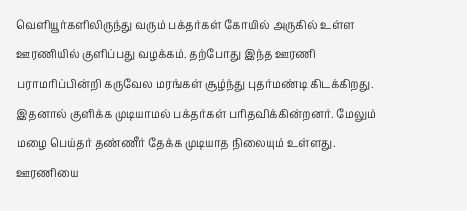வெளியூர்களிலிருந்து வரும் பக்தர்கள் கோயில் அருகில் உள்ள ஊரணியில் குளிப்பது வழக்கம். தற்போது இந்த ஊரணி பராமரிப்பின்றி கருவேல மரங்கள் சூழ்ந்து புதர்மண்டி கிடக்கிறது. இதனால் குளிக்க முடியாமல் பக்தர்கள் பரிதவிக்கின்றனர். மேலும் மழை பெய்தர் தண்ணீர் தேக்க முடியாத நிலையும் உள்ளது. ஊரணியை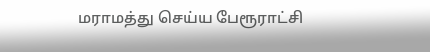மராமத்து செய்ய பேரூராட்சி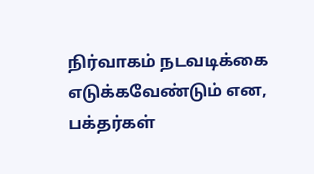நிர்வாகம் நடவடிக்கை எடுக்கவேண்டும் என, பக்தர்கள்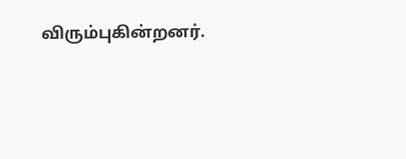விரும்புகின்றனர்.